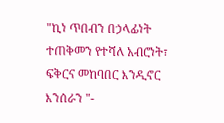"ኪነ ጥበብን በኃላፊነት ተጠቅመን የተሻለ አብሮነት፣ ፍቅርና መከባበር እንዲኖር እንሰራን "-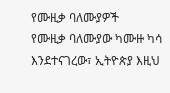የሙዚቃ ባለሙያዎች
የሙዚቃ ባለሙያው ካሙዙ ካሳ እንደተናገረው፣ ኢትዮጵያ እዚህ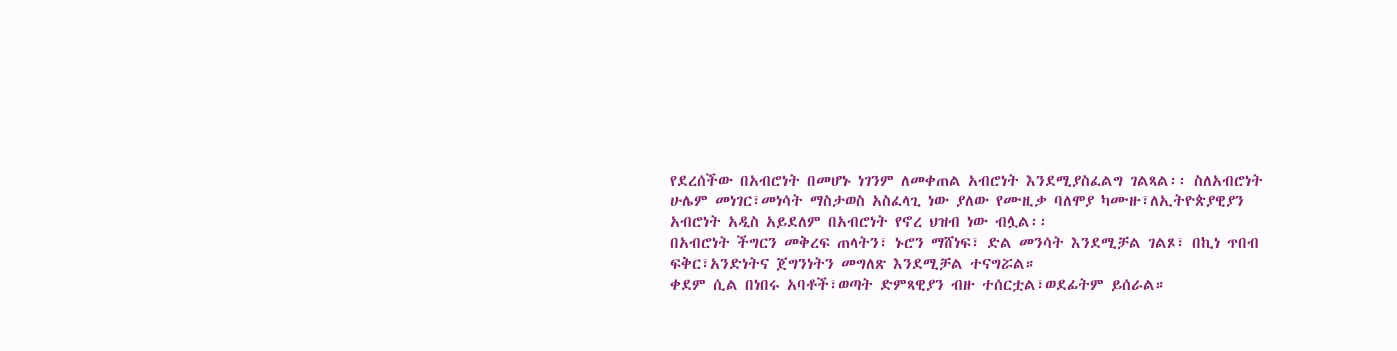የደረሰችው በአብሮነት በመሆኑ ነገንም ለመቀጠል አብሮነት እንደሚያስፈልግ ገልጻል፡፡ ስለአብሮነት ሁሌም መነገር፣መነሳት ማስታወስ አስፈላጊ ነው ያለው የሙዚቃ ባለሞያ ካሙዙ፣ለኢትዮጵያዊያን አብሮነት አዲስ አይደለም በአብሮነት የኖረ ህዝብ ነው ብሏል፡፡
በአብሮነት ችግርን መቅረፍ ጠላትን፣ ኑሮን ማሸነፍ፣ ድል መንሳት እንደሚቻል ገልጾ፣ በኪነ ጥበብ ፍቅር፣አንድነትና ጀግንነትን መግለጽ እንደሚቻል ተናግሯል።
ቀደም ሲል በነበሩ አባቶች፣ወጣት ድምጻዊያን ብዙ ተሰርቷል፣ወደፊትም ይሰራል።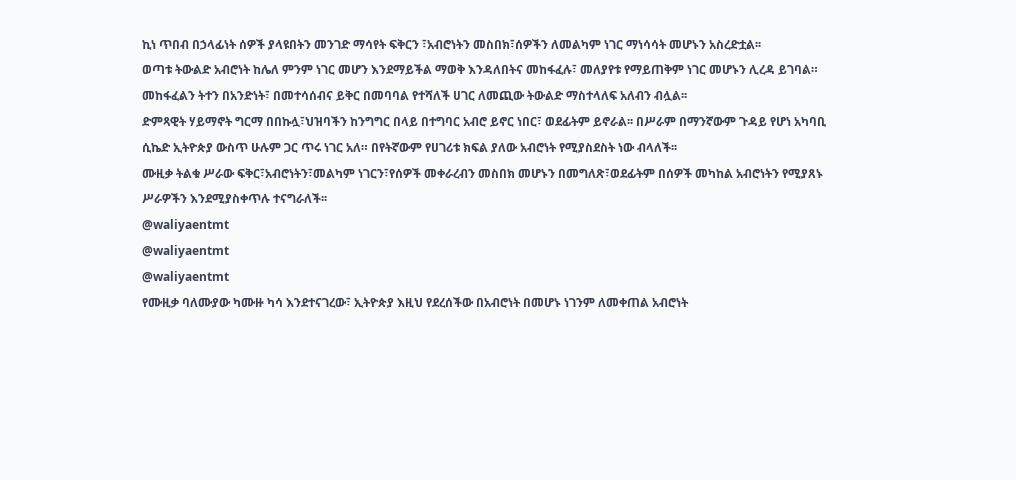ኪነ ጥበብ በኃላፊነት ሰዎች ያላዩበትን መንገድ ማሳየት ፍቅርን ፣አብሮነትን መስበክ፣ሰዎችን ለመልካም ነገር ማነሳሳት መሆኑን አስረድቷል፡፡
ወጣቱ ትውልድ አብሮነት ከሌለ ምንም ነገር መሆን እንደማይችል ማወቅ እንዳለበትና መከፋፈሉ፣ መለያየቱ የማይጠቅም ነገር መሆኑን ሊረዳ ይገባል። መከፋፈልን ትተን በአንድነት፣ በመተሳሰብና ይቅር በመባባል የተሻለች ሀገር ለመጪው ትውልድ ማስተላለፍ አለብን ብሏል፡፡
ድምጻዊት ሃይማኖት ግርማ በበኩሏ፣ህዝባችን ከንግግር በላይ በተግባር አብሮ ይኖር ነበር፣ ወደፊትም ይኖራል፡፡ በሥራም በማንኛውም ጉዳይ የሆነ አካባቢ ሲኬድ ኢትዮጵያ ውስጥ ሁሉም ጋር ጥሩ ነገር አለ። በየትኛውም የሀገሪቱ ክፍል ያለው አብሮነት የሚያስደስት ነው ብላለች፡፡
ሙዚቃ ትልቁ ሥራው ፍቅር፣አብሮነትን፣መልካም ነገርን፣የሰዎች መቀራረብን መስበክ መሆኑን በመግለጽ፣ወደፊትም በሰዎች መካከል አብሮነትን የሚያጸኑ ሥራዎችን እንደሚያስቀጥሉ ተናግራለች፡፡
@waliyaentmt
@waliyaentmt
@waliyaentmt
የሙዚቃ ባለሙያው ካሙዙ ካሳ እንደተናገረው፣ ኢትዮጵያ እዚህ የደረሰችው በአብሮነት በመሆኑ ነገንም ለመቀጠል አብሮነት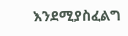እንደሚያስፈልግ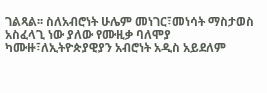ገልጻል፡፡ ስለአብሮነት ሁሌም መነገር፣መነሳት ማስታወስ አስፈላጊ ነው ያለው የሙዚቃ ባለሞያ ካሙዙ፣ለኢትዮጵያዊያን አብሮነት አዲስ አይደለም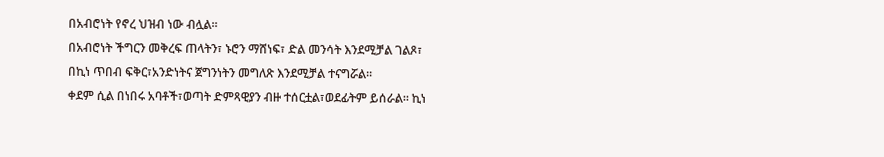በአብሮነት የኖረ ህዝብ ነው ብሏል፡፡
በአብሮነት ችግርን መቅረፍ ጠላትን፣ ኑሮን ማሸነፍ፣ ድል መንሳት እንደሚቻል ገልጾ፣ በኪነ ጥበብ ፍቅር፣አንድነትና ጀግንነትን መግለጽ እንደሚቻል ተናግሯል።
ቀደም ሲል በነበሩ አባቶች፣ወጣት ድምጻዊያን ብዙ ተሰርቷል፣ወደፊትም ይሰራል። ኪነ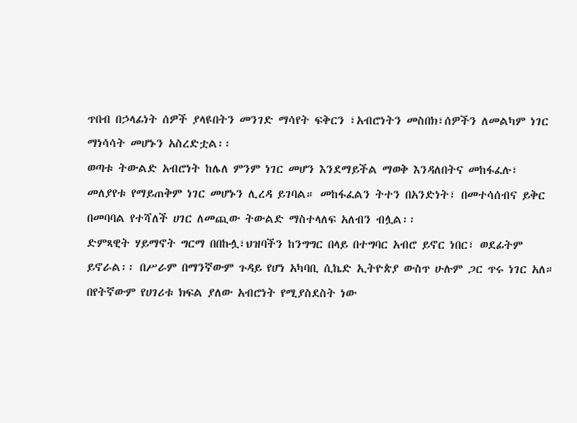ጥበብ በኃላፊነት ሰዎች ያላዩበትን መንገድ ማሳየት ፍቅርን ፣አብሮነትን መስበክ፣ሰዎችን ለመልካም ነገር ማነሳሳት መሆኑን አስረድቷል፡፡
ወጣቱ ትውልድ አብሮነት ከሌለ ምንም ነገር መሆን እንደማይችል ማወቅ እንዳለበትና መከፋፈሉ፣ መለያየቱ የማይጠቅም ነገር መሆኑን ሊረዳ ይገባል። መከፋፈልን ትተን በአንድነት፣ በመተሳሰብና ይቅር በመባባል የተሻለች ሀገር ለመጪው ትውልድ ማስተላለፍ አለብን ብሏል፡፡
ድምጻዊት ሃይማኖት ግርማ በበኩሏ፣ህዝባችን ከንግግር በላይ በተግባር አብሮ ይኖር ነበር፣ ወደፊትም ይኖራል፡፡ በሥራም በማንኛውም ጉዳይ የሆነ አካባቢ ሲኬድ ኢትዮጵያ ውስጥ ሁሉም ጋር ጥሩ ነገር አለ። በየትኛውም የሀገሪቱ ክፍል ያለው አብሮነት የሚያስደስት ነው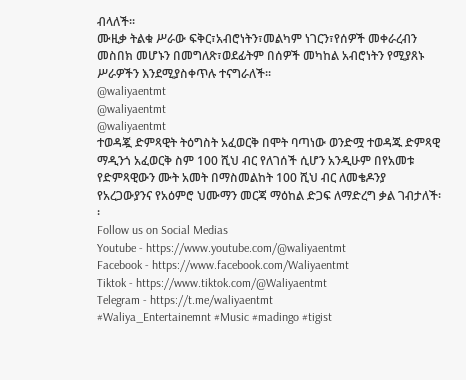ብላለች፡፡
ሙዚቃ ትልቁ ሥራው ፍቅር፣አብሮነትን፣መልካም ነገርን፣የሰዎች መቀራረብን መስበክ መሆኑን በመግለጽ፣ወደፊትም በሰዎች መካከል አብሮነትን የሚያጸኑ ሥራዎችን እንደሚያስቀጥሉ ተናግራለች፡፡
@waliyaentmt
@waliyaentmt
@waliyaentmt
ተወዳጇ ድምጻዊት ትዕግስት አፈወርቅ በሞት ባጣነው ወንድሟ ተወዳጁ ድምጻዊ ማዲንጎ አፈወርቅ ስም 100 ሺህ ብር የለገሰች ሲሆን አንዲሁም በየአመቱ የድምጻዊውን ሙት አመት በማስመልከት 100 ሺህ ብር ለመቄዶንያ የአረጋውያንና የአዕምሮ ህሙማን መርጃ ማዕከል ድጋፍ ለማድረግ ቃል ገብታለች፡፡
Follow us on Social Medias
Youtube - https://www.youtube.com/@waliyaentmt
Facebook - https://www.facebook.com/Waliyaentmt
Tiktok - https://www.tiktok.com/@Waliyaentmt
Telegram - https://t.me/waliyaentmt
#Waliya_Entertainemnt #Music #madingo #tigist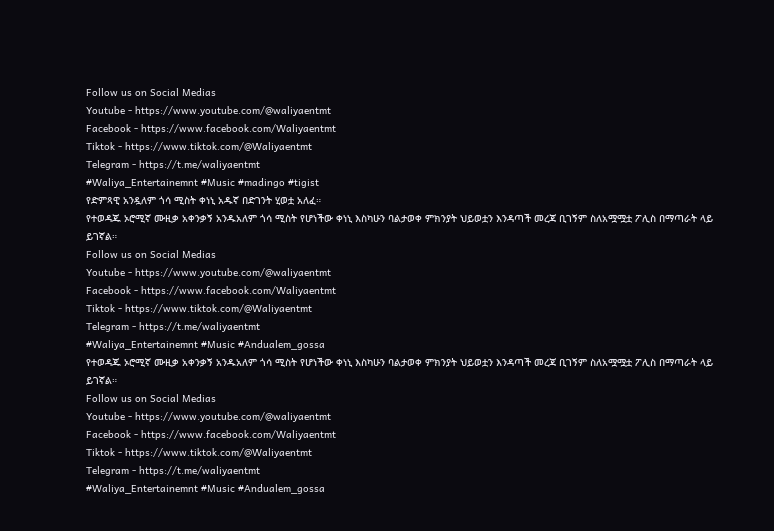Follow us on Social Medias
Youtube - https://www.youtube.com/@waliyaentmt
Facebook - https://www.facebook.com/Waliyaentmt
Tiktok - https://www.tiktok.com/@Waliyaentmt
Telegram - https://t.me/waliyaentmt
#Waliya_Entertainemnt #Music #madingo #tigist
የድምጻዊ አንዷለም ጎሳ ሚስት ቀነኒ አዱኛ በድገንት ሂወቷ አለፈ።
የተወዳጁ ኦሮሚኛ ሙዚቃ አቀንቃኝ አንዱአለም ጎሳ ሚስት የሆነችው ቀነኒ እስካሁን ባልታወቀ ምክንያት ህይወቷን እንዳጣች መረጃ ቢገኝም ስለአሟሟቷ ፖሊስ በማጣራት ላይ ይገኛል።
Follow us on Social Medias
Youtube - https://www.youtube.com/@waliyaentmt
Facebook - https://www.facebook.com/Waliyaentmt
Tiktok - https://www.tiktok.com/@Waliyaentmt
Telegram - https://t.me/waliyaentmt
#Waliya_Entertainemnt #Music #Andualem_gossa
የተወዳጁ ኦሮሚኛ ሙዚቃ አቀንቃኝ አንዱአለም ጎሳ ሚስት የሆነችው ቀነኒ እስካሁን ባልታወቀ ምክንያት ህይወቷን እንዳጣች መረጃ ቢገኝም ስለአሟሟቷ ፖሊስ በማጣራት ላይ ይገኛል።
Follow us on Social Medias
Youtube - https://www.youtube.com/@waliyaentmt
Facebook - https://www.facebook.com/Waliyaentmt
Tiktok - https://www.tiktok.com/@Waliyaentmt
Telegram - https://t.me/waliyaentmt
#Waliya_Entertainemnt #Music #Andualem_gossa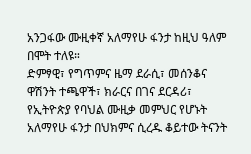አንጋፋው ሙዚቀኛ አለማየሁ ፋንታ ከዚህ ዓለም በሞት ተለዩ።
ድምፃዊ፣ የግጥምና ዜማ ደራሲ፣ መሰንቆና ዋሽንት ተጫዋች፣ ክራርና በገና ደርዳሪ፣ የኢትዮጵያ የባህል ሙዚቃ መምህር የሆኑት አለማየሁ ፋንታ በህክምና ሲረዱ ቆይተው ትናንት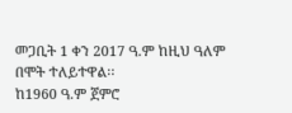መጋቢት 1 ቀን 2017 ዓ.ም ከዚህ ዓለም በሞት ተለይተዋል፡፡
ከ1960 ዓ.ም ጀምሮ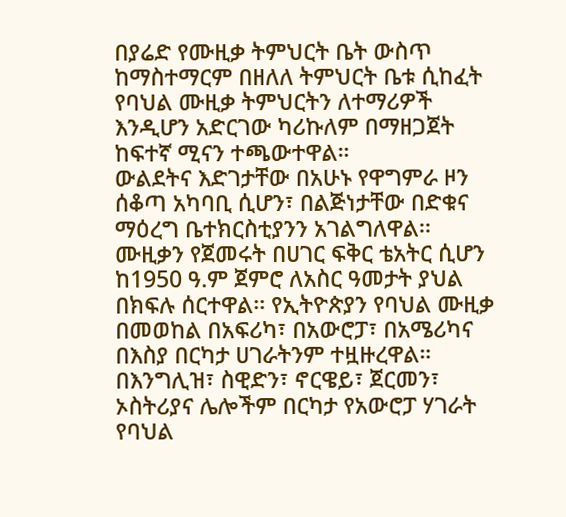በያሬድ የሙዚቃ ትምህርት ቤት ውስጥ ከማስተማርም በዘለለ ትምህርት ቤቱ ሲከፈት የባህል ሙዚቃ ትምህርትን ለተማሪዎች እንዲሆን አድርገው ካሪኩለም በማዘጋጀት ከፍተኛ ሚናን ተጫውተዋል።
ውልደትና እድገታቸው በአሁኑ የዋግምራ ዞን ሰቆጣ አካባቢ ሲሆን፣ በልጅነታቸው በድቁና ማዕረግ ቤተክርስቲያንን አገልግለዋል፡፡
ሙዚቃን የጀመሩት በሀገር ፍቅር ቴአትር ሲሆን ከ1950 ዓ.ም ጀምሮ ለአስር ዓመታት ያህል በክፍሉ ሰርተዋል፡፡ የኢትዮጵያን የባህል ሙዚቃ በመወከል በአፍሪካ፣ በአውሮፓ፣ በአሜሪካና በእስያ በርካታ ሀገራትንም ተዟዙረዋል።
በእንግሊዝ፣ ስዊድን፣ ኖርዌይ፣ ጀርመን፣ ኦስትሪያና ሌሎችም በርካታ የአውሮፓ ሃገራት የባህል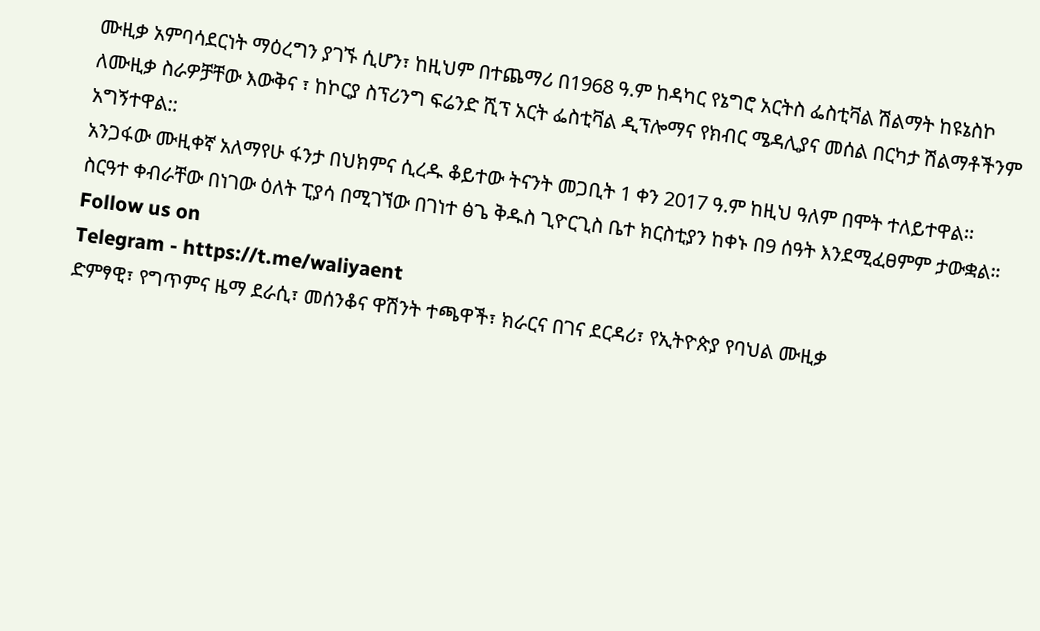ሙዚቃ አምባሳደርነት ማዕረግን ያገኙ ሲሆን፣ ከዚህም በተጨማሪ በ1968 ዓ.ም ከዳካር የኔግሮ አርትስ ፌስቲቫል ሽልማት ከዩኔስኮ ለሙዚቃ ስራዎቻቸው እውቅና ፣ ከኮርያ ስፕሪንግ ፍሬንድ ሺፕ አርት ፌስቲቫል ዲፕሎማና የክብር ሜዳሊያና መሰል በርካታ ሽልማቶችንም አግኝተዋል::
አንጋፋው ሙዚቀኛ አለማየሁ ፋንታ በህክምና ሲረዱ ቆይተው ትናንት መጋቢት 1 ቀን 2017 ዓ.ም ከዚህ ዓለም በሞት ተለይተዋል፡፡
ስርዓተ ቀብራቸው በነገው ዕለት ፒያሳ በሚገኘው በገነተ ፅጌ ቅዱስ ጊዮርጊስ ቤተ ክርስቲያን ከቀኑ በ9 ሰዓት እንደሚፈፀምም ታውቋል።
Follow us on
Telegram - https://t.me/waliyaent
ድምፃዊ፣ የግጥምና ዜማ ደራሲ፣ መሰንቆና ዋሽንት ተጫዋች፣ ክራርና በገና ደርዳሪ፣ የኢትዮጵያ የባህል ሙዚቃ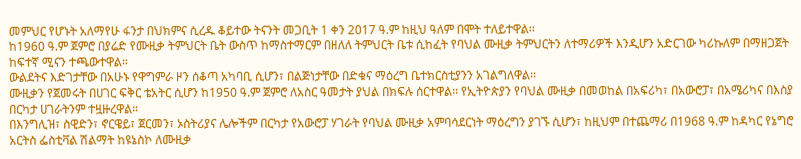መምህር የሆኑት አለማየሁ ፋንታ በህክምና ሲረዱ ቆይተው ትናንት መጋቢት 1 ቀን 2017 ዓ.ም ከዚህ ዓለም በሞት ተለይተዋል፡፡
ከ1960 ዓ.ም ጀምሮ በያሬድ የሙዚቃ ትምህርት ቤት ውስጥ ከማስተማርም በዘለለ ትምህርት ቤቱ ሲከፈት የባህል ሙዚቃ ትምህርትን ለተማሪዎች እንዲሆን አድርገው ካሪኩለም በማዘጋጀት ከፍተኛ ሚናን ተጫውተዋል።
ውልደትና እድገታቸው በአሁኑ የዋግምራ ዞን ሰቆጣ አካባቢ ሲሆን፣ በልጅነታቸው በድቁና ማዕረግ ቤተክርስቲያንን አገልግለዋል፡፡
ሙዚቃን የጀመሩት በሀገር ፍቅር ቴአትር ሲሆን ከ1950 ዓ.ም ጀምሮ ለአስር ዓመታት ያህል በክፍሉ ሰርተዋል፡፡ የኢትዮጵያን የባህል ሙዚቃ በመወከል በአፍሪካ፣ በአውሮፓ፣ በአሜሪካና በእስያ በርካታ ሀገራትንም ተዟዙረዋል።
በእንግሊዝ፣ ስዊድን፣ ኖርዌይ፣ ጀርመን፣ ኦስትሪያና ሌሎችም በርካታ የአውሮፓ ሃገራት የባህል ሙዚቃ አምባሳደርነት ማዕረግን ያገኙ ሲሆን፣ ከዚህም በተጨማሪ በ1968 ዓ.ም ከዳካር የኔግሮ አርትስ ፌስቲቫል ሽልማት ከዩኔስኮ ለሙዚቃ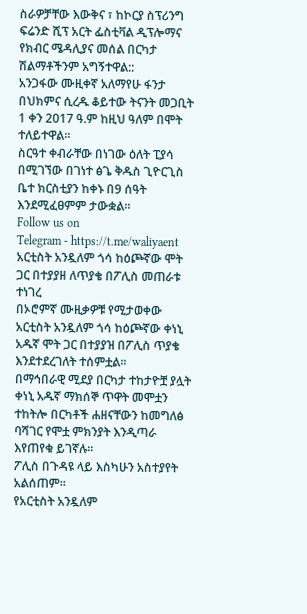ስራዎቻቸው እውቅና ፣ ከኮርያ ስፕሪንግ ፍሬንድ ሺፕ አርት ፌስቲቫል ዲፕሎማና የክብር ሜዳሊያና መሰል በርካታ ሽልማቶችንም አግኝተዋል::
አንጋፋው ሙዚቀኛ አለማየሁ ፋንታ በህክምና ሲረዱ ቆይተው ትናንት መጋቢት 1 ቀን 2017 ዓ.ም ከዚህ ዓለም በሞት ተለይተዋል፡፡
ስርዓተ ቀብራቸው በነገው ዕለት ፒያሳ በሚገኘው በገነተ ፅጌ ቅዱስ ጊዮርጊስ ቤተ ክርስቲያን ከቀኑ በ9 ሰዓት እንደሚፈፀምም ታውቋል።
Follow us on
Telegram - https://t.me/waliyaent
አርቲስት አንዷለም ጎሳ ከዕጮኛው ሞት ጋር በተያያዘ ለጥያቄ በፖሊስ መጠራቱ ተነገረ
በኦሮምኛ ሙዚቃዎቹ የሚታወቀው አርቲስት አንዷለም ጎሳ ከዕጮኛው ቀነኒ አዱኛ ሞት ጋር በተያያዝ በፖሊስ ጥያቄ እንደተደረገለት ተሰምቷል።
በማኅበራዊ ሚደያ በርካታ ተከታዮቿ ያሏት ቀነኒ አዱኛ ማክሰኞ ጥዋት መሞቷን ተከትሎ በርካቶች ሐዘናቸውን ከመግለፅ ባሻገር የሞቷ ምክንያት እንዲጣራ እየጠየቁ ይገኛሉ።
ፖሊስ በጉዳዩ ላይ እስካሁን አስተያየት አልሰጠም።
የአርቲስት አንዷለም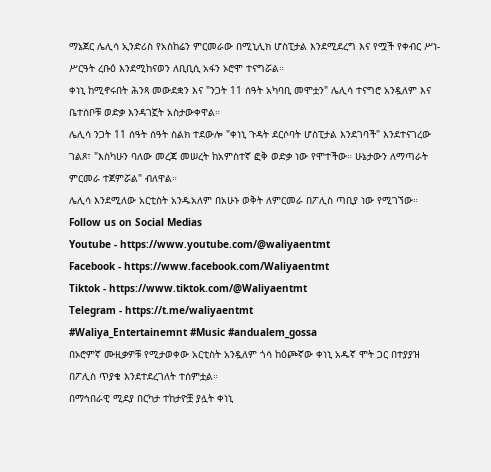ማኔጀር ሌሊሳ ኢንድሪስ የአስከሬን ምርመራው በሚኒሊክ ሆስፒታል እንደሚደረግ እና የሟች የቀብር ሥነ-ሥርዓት ረቡዕ እንደሚከናወን ለቢቢሲ አፋን ኦሮሞ ተናግሯል።
ቀነኒ ከሚኖሩበት ሕንጻ መውደቋን እና "ንጋት 11 ሰዓት አካባቢ መሞቷን" ሌሊሳ ተናግሮ አንዷለም እና ቤተሰቦቹ ወድቃ እንዳገኟት አስታውቀዋል።
ሌሊሳ ንጋት 11 ሰዓት ሰዓት ስልክ ተደውሎ "ቀነኒ ጉዳት ደርሶባት ሆስፒታል እንደገባች" እንደተናገረው ገልጾ፣ "እስካሁን ባለው መረጃ መሠረት ከአምስተኛ ፎቅ ወድቃ ነው የሞተችው። ሁኔታውን ለማጣራት ምርመራ ተጀምሯል" ብለዋል።
ሌሊሳ እንደሚለው አርቲስት አንዱአለም በአሁኑ ወቅት ለምርመራ በፖሊስ ጣቢያ ነው የሚገኘው።
Follow us on Social Medias
Youtube - https://www.youtube.com/@waliyaentmt
Facebook - https://www.facebook.com/Waliyaentmt
Tiktok - https://www.tiktok.com/@Waliyaentmt
Telegram - https://t.me/waliyaentmt
#Waliya_Entertainemnt #Music #andualem_gossa
በኦሮምኛ ሙዚቃዎቹ የሚታወቀው አርቲስት አንዷለም ጎሳ ከዕጮኛው ቀነኒ አዱኛ ሞት ጋር በተያያዝ በፖሊስ ጥያቄ እንደተደረገለት ተሰምቷል።
በማኅበራዊ ሚደያ በርካታ ተከታዮቿ ያሏት ቀነኒ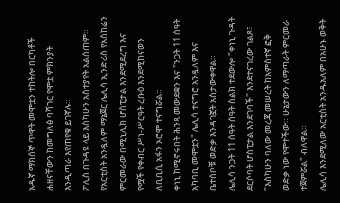አዱኛ ማክሰኞ ጥዋት መሞቷን ተከትሎ በርካቶች ሐዘናቸውን ከመግለፅ ባሻገር የሞቷ ምክንያት እንዲጣራ እየጠየቁ ይገኛሉ።
ፖሊስ በጉዳዩ ላይ እስካሁን አስተያየት አልሰጠም።
የአርቲስት አንዷለም ማኔጀር ሌሊሳ ኢንድሪስ የአስከሬን ምርመራው በሚኒሊክ ሆስፒታል እንደሚደረግ እና የሟች የቀብር ሥነ-ሥርዓት ረቡዕ እንደሚከናወን ለቢቢሲ አፋን ኦሮሞ ተናግሯል።
ቀነኒ ከሚኖሩበት ሕንጻ መውደቋን እና "ንጋት 11 ሰዓት አካባቢ መሞቷን" ሌሊሳ ተናግሮ አንዷለም እና ቤተሰቦቹ ወድቃ እንዳገኟት አስታውቀዋል።
ሌሊሳ ንጋት 11 ሰዓት ሰዓት ስልክ ተደውሎ "ቀነኒ ጉዳት ደርሶባት ሆስፒታል እንደገባች" እንደተናገረው ገልጾ፣ "እስካሁን ባለው መረጃ መሠረት ከአምስተኛ ፎቅ ወድቃ ነው የሞተችው። ሁኔታውን ለማጣራት ምርመራ ተጀምሯል" ብለዋል።
ሌሊሳ እንደሚለው አርቲስት አንዱአለም በአሁኑ ወቅት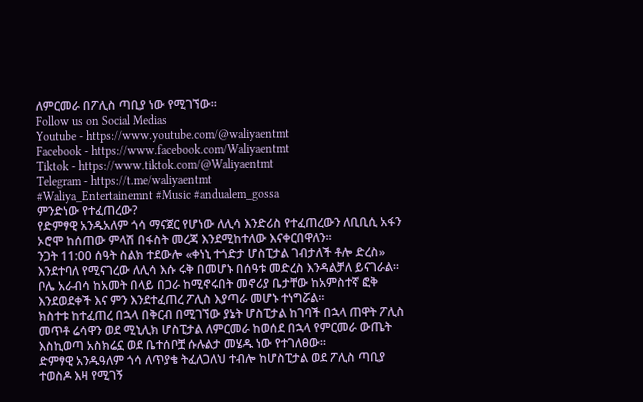ለምርመራ በፖሊስ ጣቢያ ነው የሚገኘው።
Follow us on Social Medias
Youtube - https://www.youtube.com/@waliyaentmt
Facebook - https://www.facebook.com/Waliyaentmt
Tiktok - https://www.tiktok.com/@Waliyaentmt
Telegram - https://t.me/waliyaentmt
#Waliya_Entertainemnt #Music #andualem_gossa
ምንድነው የተፈጠረው?
የድምፃዊ አንዱአለም ጎሳ ማናጀር የሆነው ለሊሳ እንድሪስ የተፈጠረውን ለቢቢሲ አፋን ኦሮሞ ከሰጠው ምላሽ በፋስት መረጃ እንደሚከተለው እናቀርበዋለን።
ንጋት 11:00 ሰዓት ስልክ ተደውሎ «ቀነኒ ተጎድታ ሆስፒታል ገብታለች ቶሎ ድረስ» እንደተባለ የሚናገረው ለሊሳ እሱ ሩቅ በመሆኑ በሰዓቱ መድረስ እንዳልቻለ ይናገራል።
ቦሌ አራብሳ ከአመት በላይ በጋራ ከሚኖሩበት መኖሪያ ቤታቸው ከአምስተኛ ፎቅ እንደወደቀች እና ምን እንደተፈጠረ ፖሊስ እያጣራ መሆኑ ተነግሯል።
ክስተቱ ከተፈጠረ በኋላ በቅርብ በሚገኘው ያኔት ሆስፒታል ከገባች በኋላ ጠዋት ፖሊስ መጥቶ ሬሳዋን ወደ ሚኒሊክ ሆስፒታል ለምርመራ ከወሰደ በኋላ የምርመራ ውጤት እስኪወጣ አስክሬኗ ወደ ቤተሰቦቿ ሱሉልታ መሄዱ ነው የተገለፀው።
ድምፃዊ አንዱዓለም ጎሳ ለጥያቄ ትፈለጋለህ ተብሎ ከሆስፒታል ወደ ፖሊስ ጣቢያ ተወስዶ እዛ የሚገኝ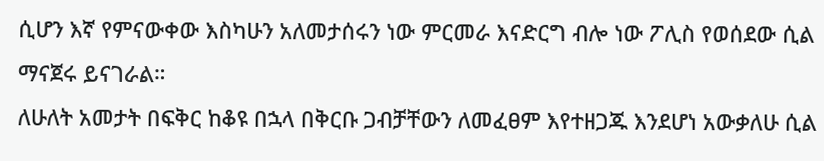ሲሆን እኛ የምናውቀው እስካሁን አለመታሰሩን ነው ምርመራ እናድርግ ብሎ ነው ፖሊስ የወሰደው ሲል ማናጀሩ ይናገራል።
ለሁለት አመታት በፍቅር ከቆዩ በኋላ በቅርቡ ጋብቻቸውን ለመፈፀም እየተዘጋጁ እንደሆነ አውቃለሁ ሲል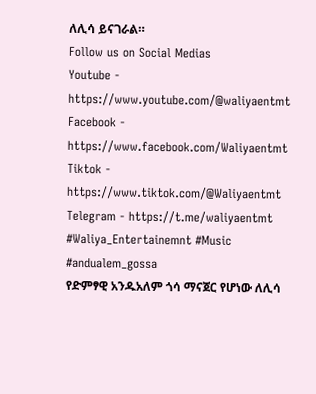ለሊሳ ይናገራል።
Follow us on Social Medias
Youtube - https://www.youtube.com/@waliyaentmt
Facebook - https://www.facebook.com/Waliyaentmt
Tiktok - https://www.tiktok.com/@Waliyaentmt
Telegram - https://t.me/waliyaentmt
#Waliya_Entertainemnt #Music #andualem_gossa
የድምፃዊ አንዱአለም ጎሳ ማናጀር የሆነው ለሊሳ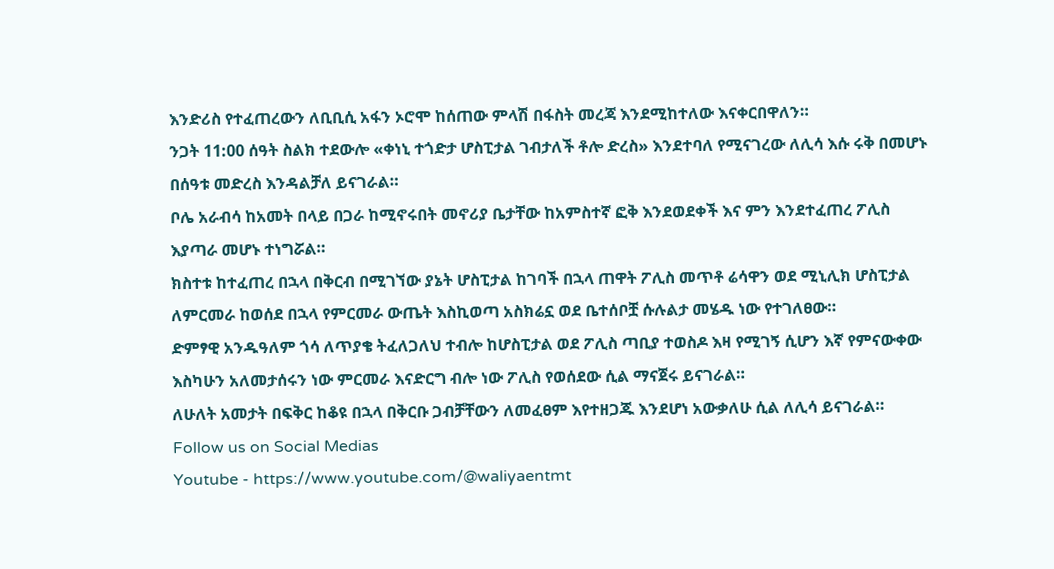እንድሪስ የተፈጠረውን ለቢቢሲ አፋን ኦሮሞ ከሰጠው ምላሽ በፋስት መረጃ እንደሚከተለው እናቀርበዋለን።
ንጋት 11:00 ሰዓት ስልክ ተደውሎ «ቀነኒ ተጎድታ ሆስፒታል ገብታለች ቶሎ ድረስ» እንደተባለ የሚናገረው ለሊሳ እሱ ሩቅ በመሆኑ በሰዓቱ መድረስ እንዳልቻለ ይናገራል።
ቦሌ አራብሳ ከአመት በላይ በጋራ ከሚኖሩበት መኖሪያ ቤታቸው ከአምስተኛ ፎቅ እንደወደቀች እና ምን እንደተፈጠረ ፖሊስ እያጣራ መሆኑ ተነግሯል።
ክስተቱ ከተፈጠረ በኋላ በቅርብ በሚገኘው ያኔት ሆስፒታል ከገባች በኋላ ጠዋት ፖሊስ መጥቶ ሬሳዋን ወደ ሚኒሊክ ሆስፒታል ለምርመራ ከወሰደ በኋላ የምርመራ ውጤት እስኪወጣ አስክሬኗ ወደ ቤተሰቦቿ ሱሉልታ መሄዱ ነው የተገለፀው።
ድምፃዊ አንዱዓለም ጎሳ ለጥያቄ ትፈለጋለህ ተብሎ ከሆስፒታል ወደ ፖሊስ ጣቢያ ተወስዶ እዛ የሚገኝ ሲሆን እኛ የምናውቀው እስካሁን አለመታሰሩን ነው ምርመራ እናድርግ ብሎ ነው ፖሊስ የወሰደው ሲል ማናጀሩ ይናገራል።
ለሁለት አመታት በፍቅር ከቆዩ በኋላ በቅርቡ ጋብቻቸውን ለመፈፀም እየተዘጋጁ እንደሆነ አውቃለሁ ሲል ለሊሳ ይናገራል።
Follow us on Social Medias
Youtube - https://www.youtube.com/@waliyaentmt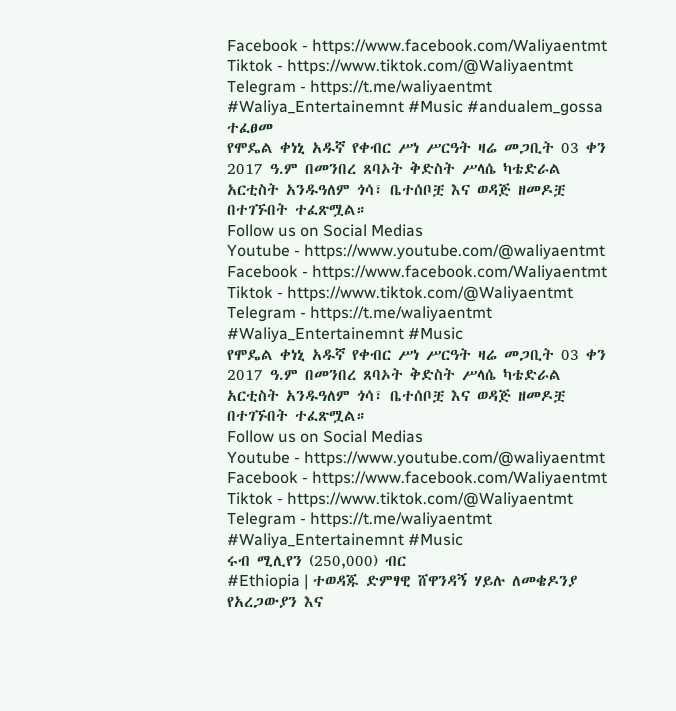Facebook - https://www.facebook.com/Waliyaentmt
Tiktok - https://www.tiktok.com/@Waliyaentmt
Telegram - https://t.me/waliyaentmt
#Waliya_Entertainemnt #Music #andualem_gossa
ተፈፀመ
የሞዴል ቀነኒ አዱኛ የቀብር ሥነ ሥርዓት ዛሬ መጋቢት 03 ቀን 2017 ዓ.ም በመንበረ ጸባኦት ቅድስት ሥላሴ ካቴድራል አርቲስት አንዱዓለም ጎሳ፣ ቤተሰቦቿ እና ወዳጅ ዘመዶቿ በተገኙበት ተፈጽሟል።
Follow us on Social Medias
Youtube - https://www.youtube.com/@waliyaentmt
Facebook - https://www.facebook.com/Waliyaentmt
Tiktok - https://www.tiktok.com/@Waliyaentmt
Telegram - https://t.me/waliyaentmt
#Waliya_Entertainemnt #Music
የሞዴል ቀነኒ አዱኛ የቀብር ሥነ ሥርዓት ዛሬ መጋቢት 03 ቀን 2017 ዓ.ም በመንበረ ጸባኦት ቅድስት ሥላሴ ካቴድራል አርቲስት አንዱዓለም ጎሳ፣ ቤተሰቦቿ እና ወዳጅ ዘመዶቿ በተገኙበት ተፈጽሟል።
Follow us on Social Medias
Youtube - https://www.youtube.com/@waliyaentmt
Facebook - https://www.facebook.com/Waliyaentmt
Tiktok - https://www.tiktok.com/@Waliyaentmt
Telegram - https://t.me/waliyaentmt
#Waliya_Entertainemnt #Music
ሩብ ሚሊየን (250,000) ብር
#Ethiopia | ተወዳጁ ድምፃዊ ሸዋንዳኝ ሃይሉ ለመቄዶንያ የአረጋውያን እና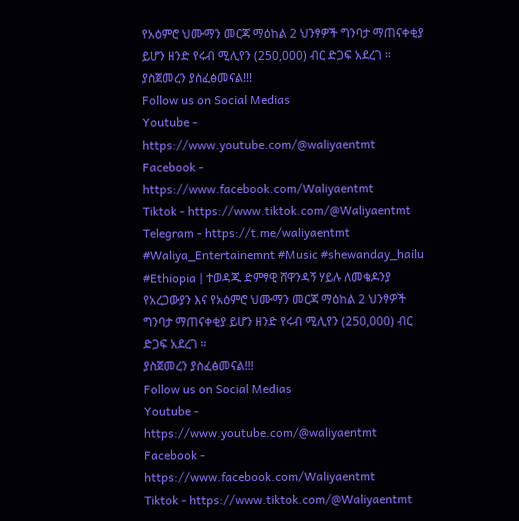የአዕምሮ ህሙማን መርጃ ማዕከል 2 ህንፃዎች ግንባታ ማጠናቀቂያ ይሆን ዘንድ የሩብ ሚሊየን (250,000) ብር ድጋፍ አደረገ ።
ያስጀመረን ያስፈፅመናል!!!
Follow us on Social Medias
Youtube - https://www.youtube.com/@waliyaentmt
Facebook - https://www.facebook.com/Waliyaentmt
Tiktok - https://www.tiktok.com/@Waliyaentmt
Telegram - https://t.me/waliyaentmt
#Waliya_Entertainemnt #Music #shewanday_hailu
#Ethiopia | ተወዳጁ ድምፃዊ ሸዋንዳኝ ሃይሉ ለመቄዶንያ የአረጋውያን እና የአዕምሮ ህሙማን መርጃ ማዕከል 2 ህንፃዎች ግንባታ ማጠናቀቂያ ይሆን ዘንድ የሩብ ሚሊየን (250,000) ብር ድጋፍ አደረገ ።
ያስጀመረን ያስፈፅመናል!!!
Follow us on Social Medias
Youtube - https://www.youtube.com/@waliyaentmt
Facebook - https://www.facebook.com/Waliyaentmt
Tiktok - https://www.tiktok.com/@Waliyaentmt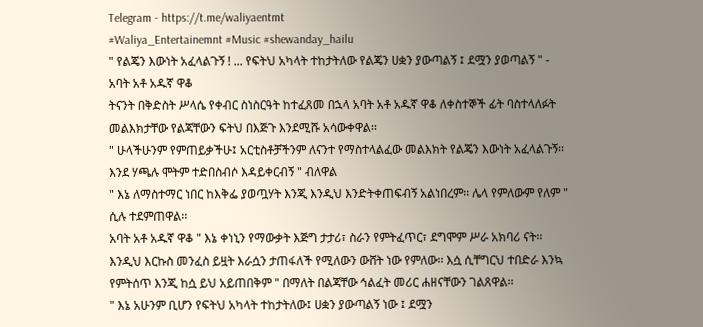Telegram - https://t.me/waliyaentmt
#Waliya_Entertainemnt #Music #shewanday_hailu
" የልጄን እውነት አፈላልጉኝ ! ... የፍትህ አካላት ተከታትለው የልጄን ሀቋን ያውጣልኝ ፤ ደሟን ያወጣልኝ " - አባት አቶ አዱኛ ዋቆ
ትናንት በቅድስት ሥላሴ የቀብር ስነስርዓት ከተፈጸመ በኋላ አባት አቶ አዱኛ ዋቆ ለቀስተኞች ፊት ባስተላለፉት መልእክታቸው የልጃቸውን ፍትህ በእጅጉ እንደሚሹ አሳውቀዋል፡፡
" ሁላችሁንም የምጠይቃችሁ፤ አርቲስቶቻችንም ለናንተ የማስተላልፈው መልእክት የልጄን እውነት አፈላልጉኝ፡፡ እንደ ሃጫሉ ሞትም ተድበስብሶ እዳይቀርብኝ " ብለዋል
" እኔ ለማስተማር ነበር ከእቅፌ ያወጧሃት እንጂ እንዲህ እንድትቀጠፍብኝ አልነበረም፡፡ ሌላ የምለውም የለም " ሲሉ ተደምጠዋል፡፡
አባት አቶ አዱኛ ዋቆ " እኔ ቀነኒን የማውቃት እጅግ ታታሪ፣ ስራን የምትፈጥር፣ ደግሞም ሥራ አክባሪ ናት፡፡ እንዲህ እርኩስ መንፈስ ይዟት እራሷን ታጠፋለች የሚለውን ውሸት ነው የምለው፡፡ እሷ ሲቸግርህ ተበድራ እንኳ የምትሰጥ እንጂ ከሷ ይህ አይጠበቅም " በማለት በልጃቸው ኅልፈት መሪር ሐዘናቸውን ገልጸዋል፡፡
" እኔ አሁንም ቢሆን የፍትህ አካላት ተከታትለው፤ ሀቋን ያውጣልኝ ነው ፤ ደሟን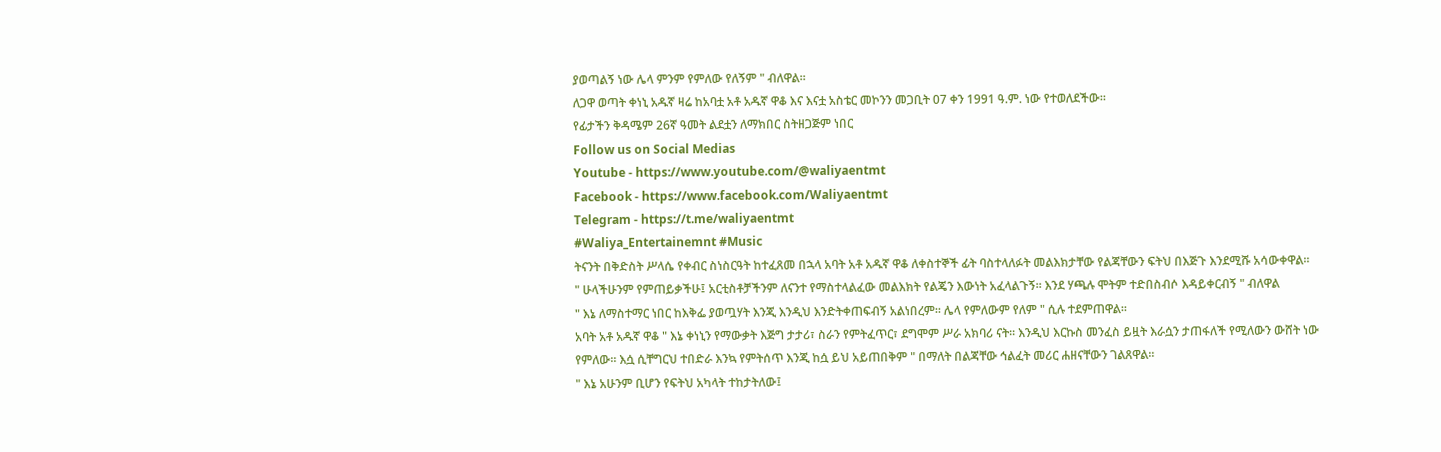ያወጣልኝ ነው ሌላ ምንም የምለው የለኝም " ብለዋል፡፡
ለጋዋ ወጣት ቀነኒ አዱኛ ዛሬ ከአባቷ አቶ አዱኛ ዋቆ እና እናቷ አስቴር መኮንን መጋቢት 07 ቀን 1991 ዓ.ም. ነው የተወለደችው።
የፊታችን ቅዳሜም 26ኛ ዓመት ልደቷን ለማክበር ስትዘጋጅም ነበር
Follow us on Social Medias
Youtube - https://www.youtube.com/@waliyaentmt
Facebook - https://www.facebook.com/Waliyaentmt
Telegram - https://t.me/waliyaentmt
#Waliya_Entertainemnt #Music
ትናንት በቅድስት ሥላሴ የቀብር ስነስርዓት ከተፈጸመ በኋላ አባት አቶ አዱኛ ዋቆ ለቀስተኞች ፊት ባስተላለፉት መልእክታቸው የልጃቸውን ፍትህ በእጅጉ እንደሚሹ አሳውቀዋል፡፡
" ሁላችሁንም የምጠይቃችሁ፤ አርቲስቶቻችንም ለናንተ የማስተላልፈው መልእክት የልጄን እውነት አፈላልጉኝ፡፡ እንደ ሃጫሉ ሞትም ተድበስብሶ እዳይቀርብኝ " ብለዋል
" እኔ ለማስተማር ነበር ከእቅፌ ያወጧሃት እንጂ እንዲህ እንድትቀጠፍብኝ አልነበረም፡፡ ሌላ የምለውም የለም " ሲሉ ተደምጠዋል፡፡
አባት አቶ አዱኛ ዋቆ " እኔ ቀነኒን የማውቃት እጅግ ታታሪ፣ ስራን የምትፈጥር፣ ደግሞም ሥራ አክባሪ ናት፡፡ እንዲህ እርኩስ መንፈስ ይዟት እራሷን ታጠፋለች የሚለውን ውሸት ነው የምለው፡፡ እሷ ሲቸግርህ ተበድራ እንኳ የምትሰጥ እንጂ ከሷ ይህ አይጠበቅም " በማለት በልጃቸው ኅልፈት መሪር ሐዘናቸውን ገልጸዋል፡፡
" እኔ አሁንም ቢሆን የፍትህ አካላት ተከታትለው፤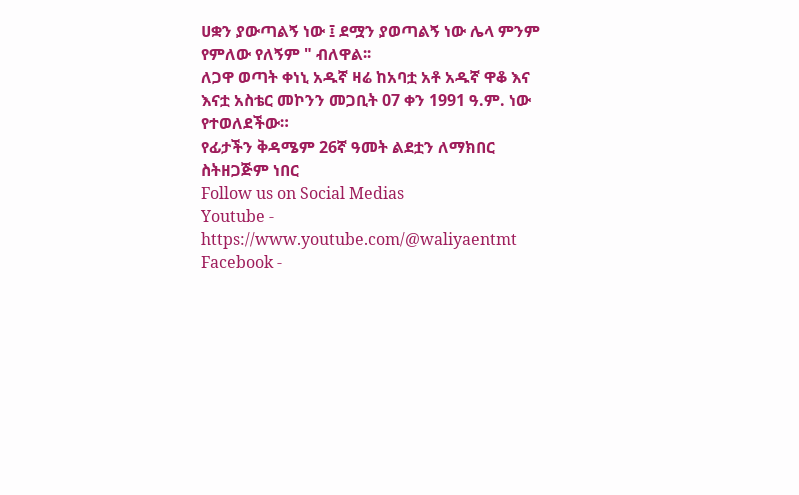ሀቋን ያውጣልኝ ነው ፤ ደሟን ያወጣልኝ ነው ሌላ ምንም የምለው የለኝም " ብለዋል፡፡
ለጋዋ ወጣት ቀነኒ አዱኛ ዛሬ ከአባቷ አቶ አዱኛ ዋቆ እና እናቷ አስቴር መኮንን መጋቢት 07 ቀን 1991 ዓ.ም. ነው የተወለደችው።
የፊታችን ቅዳሜም 26ኛ ዓመት ልደቷን ለማክበር ስትዘጋጅም ነበር
Follow us on Social Medias
Youtube - https://www.youtube.com/@waliyaentmt
Facebook -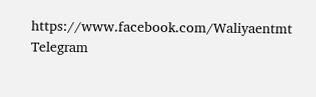https://www.facebook.com/Waliyaentmt
Telegram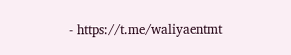- https://t.me/waliyaentmt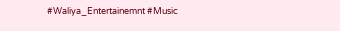#Waliya_Entertainemnt #Music